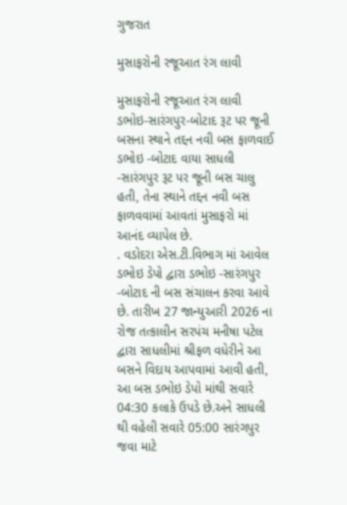ગુજરાત

મુસાફરોની રજૂઆત રંગ લાવી

મુસાફરોની રજૂઆત રંગ લાવી
ડભોઇ-સારંગપુર-બોટાદ રૂટ પર જૂની બસના સ્થાને તદ્દન નવી બસ ફાળવાઈ
ડભોઇ ‌-બોટાદ વાયા સાધલી -સારંગપુર રૂટ પર જૂની બસ ચાલુ હતી, તેના સ્થાને તદ્દન નવી બસ ફા‌ળવવામાં આવતાં મુસાફરો માં આનંદ વ્યાપેલ છે.
. વડોદરા એસ.ટી.વિભાગ માં આવેલ ડભોઇ ડેપો દ્વારા ડભોઇ -સારંગપુર‌ -બોટાદ ની બસ સંચાલન કરવા આવે છે. તારીખ 27 જાન્યુઆરી 2026 ના રોજ તત્કાલીન સરપંચ મનીષા પટેલ દ્વારા સાધલીમાં શ્રીફળ વધેરીને આ બસને વિદાય આપવામાં આવી હતી, આ બસ ડભોઇ ડેપો માંથી સવારે 04:30 કલાકે ઉપડે છે.અને સાધલી થી વહેલી સવારે 05:00 સારંગપુર જવા માટે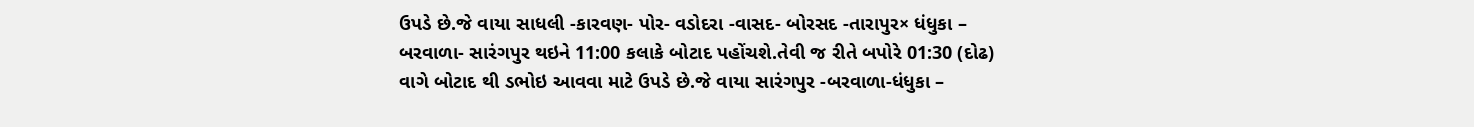ઉપડે છે.જે વાયા સાધલી -કારવણ- પોર- વડોદરા -વાસદ- બોરસદ -તારાપુર× ધંધુકા – બરવા‌ળા- સારંગપુર થઇને 11:00 કલાકે બોટાદ પહોંચશે.તેવી‌ જ રીતે બપોરે 01:30 (દોઢ) વાગે બોટાદ થી ડભોઇ આવવા માટે ઉપડે છે.જે‌ વાયા સારંગપુર -બરવાળા-ધંધુકા –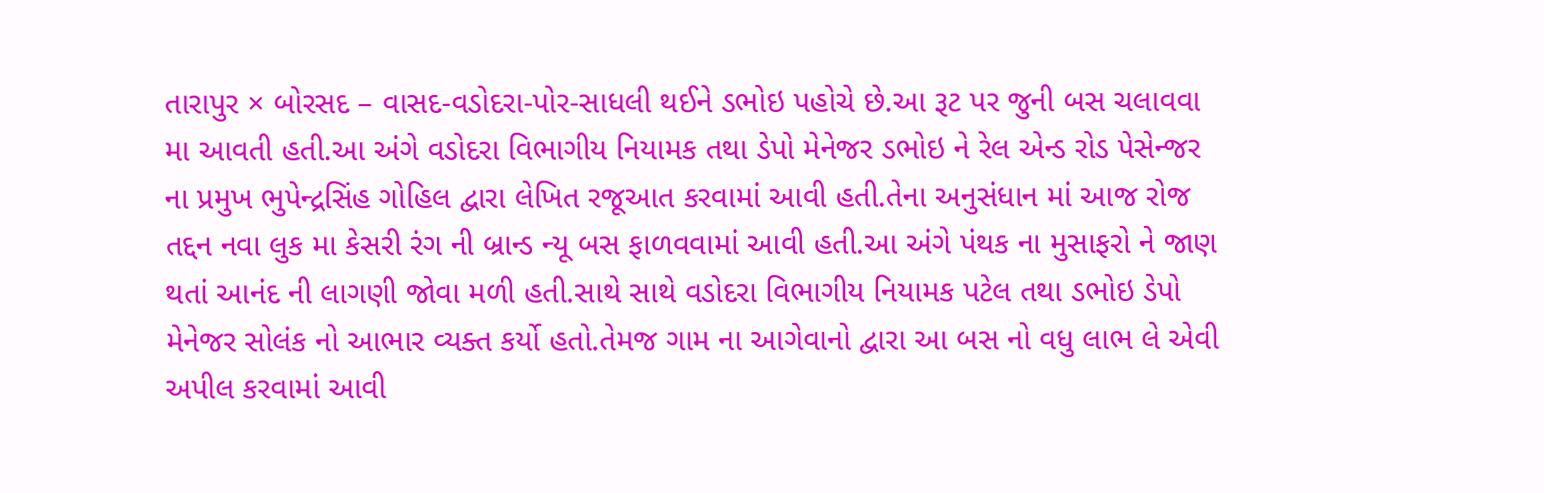તારાપુર × બોરસદ – વાસદ-વડોદરા-પોર-સાધલી થઈને ડભોઇ પહોચે છે.આ રૂટ પર જુની બસ ચલાવવા મા આવતી હતી.આ અંગે વડોદરા વિભાગીય નિયામક તથા ડેપો મેનેજર ડભોઇ ને રેલ એન્ડ રોડ પેસેન્જર ના પ્રમુખ ભુપેન્દ્રસિંહ ગોહિલ દ્વારા લેખિત રજૂઆત કરવામાં આવી હતી.તેના અનુસંધાન માં આજ રોજ તદ્દન નવા લુક મા કેસરી રંગ ની બ્રાન્ડ ન્યૂ બસ ફાળવવામાં આવી હતી.આ અંગે પંથક ના મુસાફરો ને જાણ થતાં આનંદ ની લાગણી જોવા મળી હતી.સાથે સાથે વડોદરા વિભાગીય નિયામક પટેલ તથા ડભોઇ ડેપો મેનેજર સોલંક નો આભાર વ્યક્ત કર્યો હતો.તેમજ ગામ ના આગેવાનો દ્વારા આ બસ નો વધુ લાભ લે એવી અપીલ કરવામાં આવી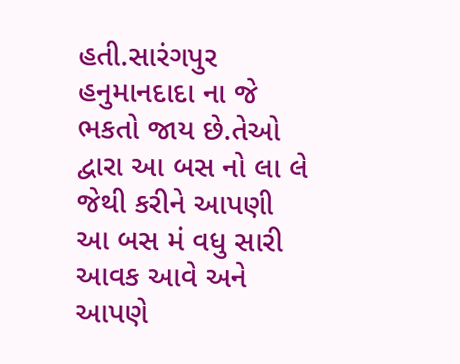હતી.સારંગપુર હનુમાનદાદા ના જે ભકતો જાય છે.તેઓ દ્વારા આ બસ નો લા લે જેથી કરીને આપણી આ બસ મં વધુ સારી આવક આવે અને આપણે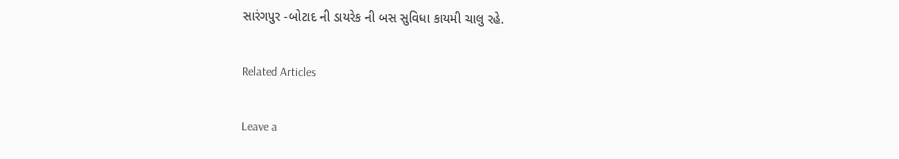સારંગપુર -બોટાદ ની ડાયરેક ની બસ સુવિધા કાયમી ચાલુ રહે.

Related Articles

Leave a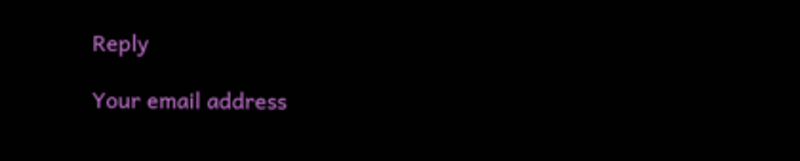Reply

Your email address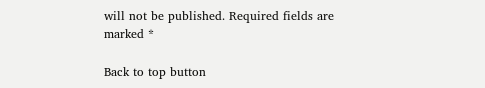will not be published. Required fields are marked *

Back to top button